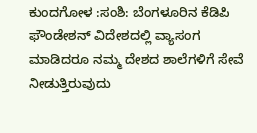ಕುಂದಗೋಳ :ಸಂಶಿ: ಬೆಂಗಳೂರಿನ ಕೆಡಿಪಿ ಫೌಂಡೇಶನ್ ವಿದೇಶದಲ್ಲಿ ವ್ಯಾಸಂಗ ಮಾಡಿದರೂ ನಮ್ಮ ದೇಶದ ಶಾಲೆಗಳಿಗೆ ಸೇವೆ ನೀಡುತ್ತಿರುವುದು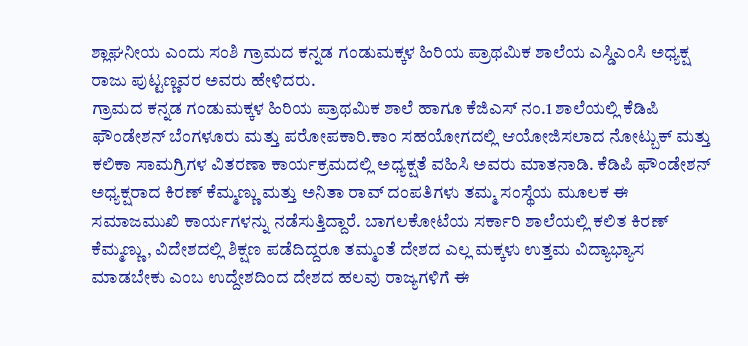ಶ್ಲಾಘನೀಯ ಎಂದು ಸಂಶಿ ಗ್ರಾಮದ ಕನ್ನಡ ಗಂಡುಮಕ್ಕಳ ಹಿರಿಯ ಪ್ರಾಥಮಿಕ ಶಾಲೆಯ ಎಸ್ಡಿಎಂಸಿ ಅಧ್ಯಕ್ಷ ರಾಜು ಪುಟ್ಟಣ್ಣವರ ಅವರು ಹೇಳಿದರು.
ಗ್ರಾಮದ ಕನ್ನಡ ಗಂಡುಮಕ್ಕಳ ಹಿರಿಯ ಪ್ರಾಥಮಿಕ ಶಾಲೆ ಹಾಗೂ ಕೆಜಿಎಸ್ ನಂ.1 ಶಾಲೆಯಲ್ಲಿ ಕೆಡಿಪಿ ಫೌಂಡೇಶನ್ ಬೆಂಗಳೂರು ಮತ್ತು ಪರೋಪಕಾರಿ.ಕಾಂ ಸಹಯೋಗದಲ್ಲಿ ಆಯೋಜಿಸಲಾದ ನೋಟ್ಬುಕ್ ಮತ್ತು ಕಲಿಕಾ ಸಾಮಗ್ರಿಗಳ ವಿತರಣಾ ಕಾರ್ಯಕ್ರಮದಲ್ಲಿ ಅಧ್ಯಕ್ಷತೆ ವಹಿಸಿ ಅವರು ಮಾತನಾಡಿ. ಕೆಡಿಪಿ ಫೌಂಡೇಶನ್ ಅಧ್ಯಕ್ಷರಾದ ಕಿರಣ್ ಕೆಮ್ಮಣ್ಣು ಮತ್ತು ಅನಿತಾ ರಾವ್ ದಂಪತಿಗಳು ತಮ್ಮ ಸಂಸ್ಥೆಯ ಮೂಲಕ ಈ ಸಮಾಜಮುಖಿ ಕಾರ್ಯಗಳನ್ನು ನಡೆಸುತ್ತಿದ್ದಾರೆ. ಬಾಗಲಕೋಟೆಯ ಸರ್ಕಾರಿ ಶಾಲೆಯಲ್ಲಿ ಕಲಿತ ಕಿರಣ್ ಕೆಮ್ಮಣ್ಣು, ವಿದೇಶದಲ್ಲಿ ಶಿಕ್ಷಣ ಪಡೆದಿದ್ದರೂ ತಮ್ಮಂತೆ ದೇಶದ ಎಲ್ಲ ಮಕ್ಕಳು ಉತ್ತಮ ವಿದ್ಯಾಭ್ಯಾಸ ಮಾಡಬೇಕು ಎಂಬ ಉದ್ದೇಶದಿಂದ ದೇಶದ ಹಲವು ರಾಜ್ಯಗಳಿಗೆ ಈ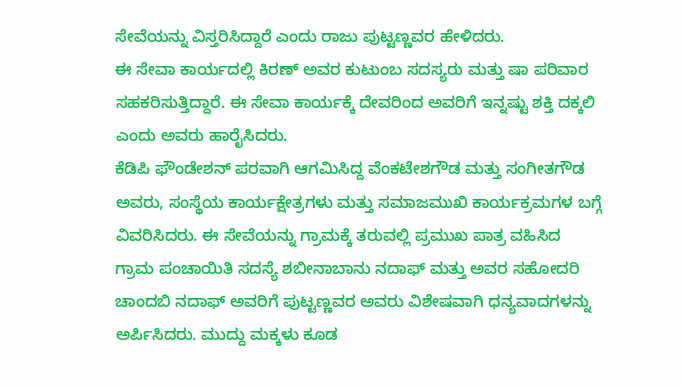ಸೇವೆಯನ್ನು ವಿಸ್ತರಿಸಿದ್ದಾರೆ ಎಂದು ರಾಜು ಪುಟ್ಟಣ್ಣವರ ಹೇಳಿದರು.
ಈ ಸೇವಾ ಕಾರ್ಯದಲ್ಲಿ ಕಿರಣ್ ಅವರ ಕುಟುಂಬ ಸದಸ್ಯರು ಮತ್ತು ಷಾ ಪರಿವಾರ ಸಹಕರಿಸುತ್ತಿದ್ದಾರೆ. ಈ ಸೇವಾ ಕಾರ್ಯಕ್ಕೆ ದೇವರಿಂದ ಅವರಿಗೆ ಇನ್ನಷ್ಟು ಶಕ್ತಿ ದಕ್ಕಲಿ ಎಂದು ಅವರು ಹಾರೈಸಿದರು.
ಕೆಡಿಪಿ ಫೌಂಡೇಶನ್ ಪರವಾಗಿ ಆಗಮಿಸಿದ್ದ ವೆಂಕಟೇಶಗೌಡ ಮತ್ತು ಸಂಗೀತಗೌಡ ಅವರು, ಸಂಸ್ಥೆಯ ಕಾರ್ಯಕ್ಷೇತ್ರಗಳು ಮತ್ತು ಸಮಾಜಮುಖಿ ಕಾರ್ಯಕ್ರಮಗಳ ಬಗ್ಗೆ ವಿವರಿಸಿದರು. ಈ ಸೇವೆಯನ್ನು ಗ್ರಾಮಕ್ಕೆ ತರುವಲ್ಲಿ ಪ್ರಮುಖ ಪಾತ್ರ ವಹಿಸಿದ ಗ್ರಾಮ ಪಂಚಾಯಿತಿ ಸದಸ್ಯೆ ಶಬೀನಾಬಾನು ನದಾಫ್ ಮತ್ತು ಅವರ ಸಹೋದರಿ ಚಾಂದಬಿ ನದಾಫ್ ಅವರಿಗೆ ಪುಟ್ಟಣ್ಣವರ ಅವರು ವಿಶೇಷವಾಗಿ ಧನ್ಯವಾದಗಳನ್ನು ಅರ್ಪಿಸಿದರು. ಮುದ್ದು ಮಕ್ಕಳು ಕೂಡ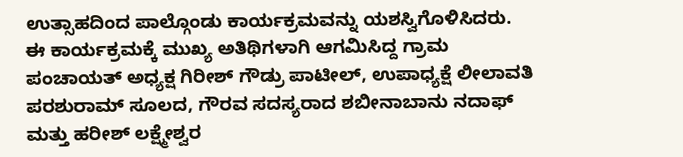ಉತ್ಸಾಹದಿಂದ ಪಾಲ್ಗೊಂಡು ಕಾರ್ಯಕ್ರಮವನ್ನು ಯಶಸ್ವಿಗೊಳಿಸಿದರು.
ಈ ಕಾರ್ಯಕ್ರಮಕ್ಕೆ ಮುಖ್ಯ ಅತಿಥಿಗಳಾಗಿ ಆಗಮಿಸಿದ್ದ ಗ್ರಾಮ ಪಂಚಾಯತ್ ಅಧ್ಯಕ್ಷ ಗಿರೀಶ್ ಗೌಡ್ರು ಪಾಟೀಲ್, ಉಪಾಧ್ಯಕ್ಷೆ ಲೀಲಾವತಿ ಪರಶುರಾಮ್ ಸೂಲದ, ಗೌರವ ಸದಸ್ಯರಾದ ಶಬೀನಾಬಾನು ನದಾಫ್ ಮತ್ತು ಹರೀಶ್ ಲಕ್ಷ್ಮೇಶ್ವರ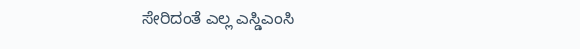ಸೇರಿದಂತೆ ಎಲ್ಲ ಎಸ್ಡಿಎಂಸಿ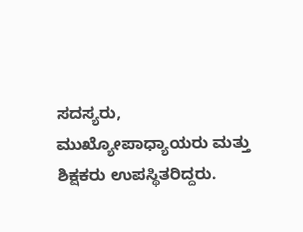ಸದಸ್ಯರು, ಮುಖ್ಯೋಪಾಧ್ಯಾಯರು ಮತ್ತು ಶಿಕ್ಷಕರು ಉಪಸ್ಥಿತರಿದ್ದರು.